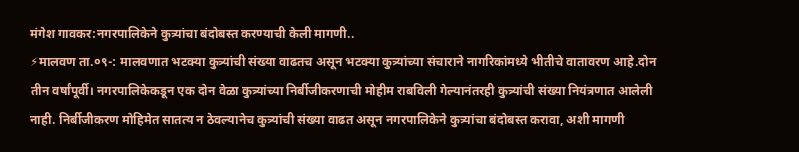मंगेश गावकर:नगरपालिकेने कुत्र्यांचा बंदोबस्त करण्याची केली मागणी..
⚡मालवण ता.०९-: मालवणात भटक्या कुत्र्यांची संख्या वाढतच असून भटक्या कुत्र्यांच्या संचाराने नागरिकांमध्ये भीतीचे वातावरण आहे.दोन तीन वर्षांपूर्वी। नगरपालिकेकडून एक दोन वेळा कुत्र्यांच्या निर्बीजीकरणाची मोहीम राबविली गेल्यानंतरही कुत्र्यांची संख्या नियंत्रणात आलेली नाही. निर्बीजीकरण मोहिमेत सातत्य न ठेवल्यानेच कुत्र्यांची संख्या वाढत असून नगरपालिकेने कुत्र्यांचा बंदोबस्त करावा, अशी मागणी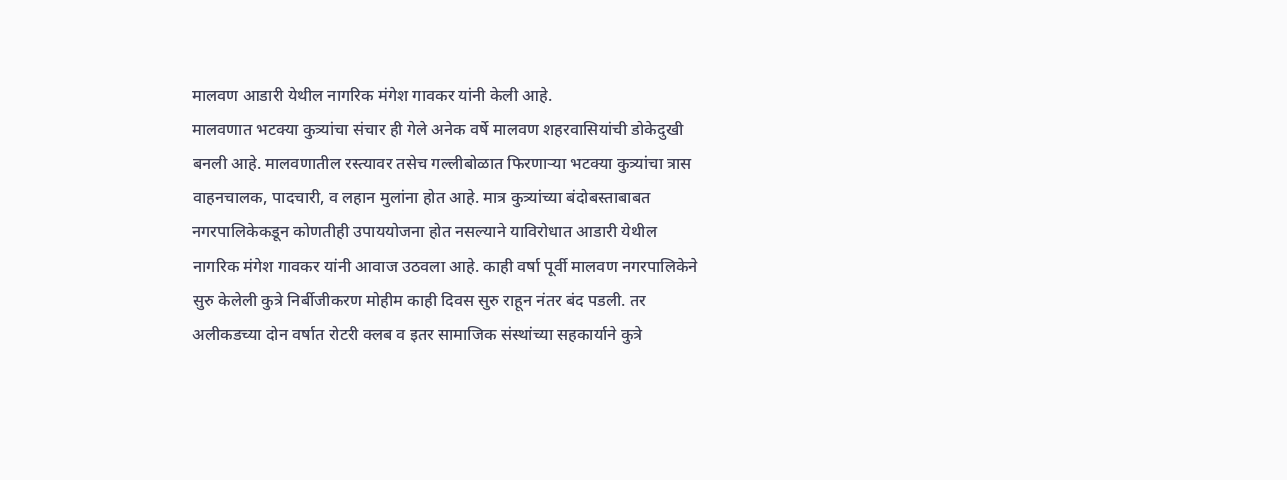मालवण आडारी येथील नागरिक मंगेश गावकर यांनी केली आहे.
मालवणात भटक्या कुत्र्यांचा संचार ही गेले अनेक वर्षे मालवण शहरवासियांची डोकेदुखी बनली आहे. मालवणातील रस्त्यावर तसेच गल्लीबोळात फिरणाऱ्या भटक्या कुत्र्यांचा त्रास वाहनचालक, पादचारी, व लहान मुलांना होत आहे. मात्र कुत्र्यांच्या बंदोबस्ताबाबत नगरपालिकेकडून कोणतीही उपाययोजना होत नसल्याने याविरोधात आडारी येथील नागरिक मंगेश गावकर यांनी आवाज उठवला आहे. काही वर्षा पूर्वी मालवण नगरपालिकेने सुरु केलेली कुत्रे निर्बीजीकरण मोहीम काही दिवस सुरु राहून नंतर बंद पडली. तर अलीकडच्या दोन वर्षात रोटरी क्लब व इतर सामाजिक संस्थांच्या सहकार्याने कुत्रे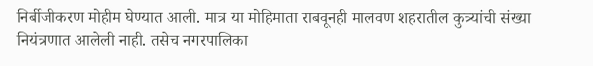निर्बीजीकरण मोहीम घेण्यात आली. मात्र या मोहिमाता राबवूनही मालवण शहरातील कुत्र्यांची संख्या नियंत्रणात आलेली नाही. तसेच नगरपालिका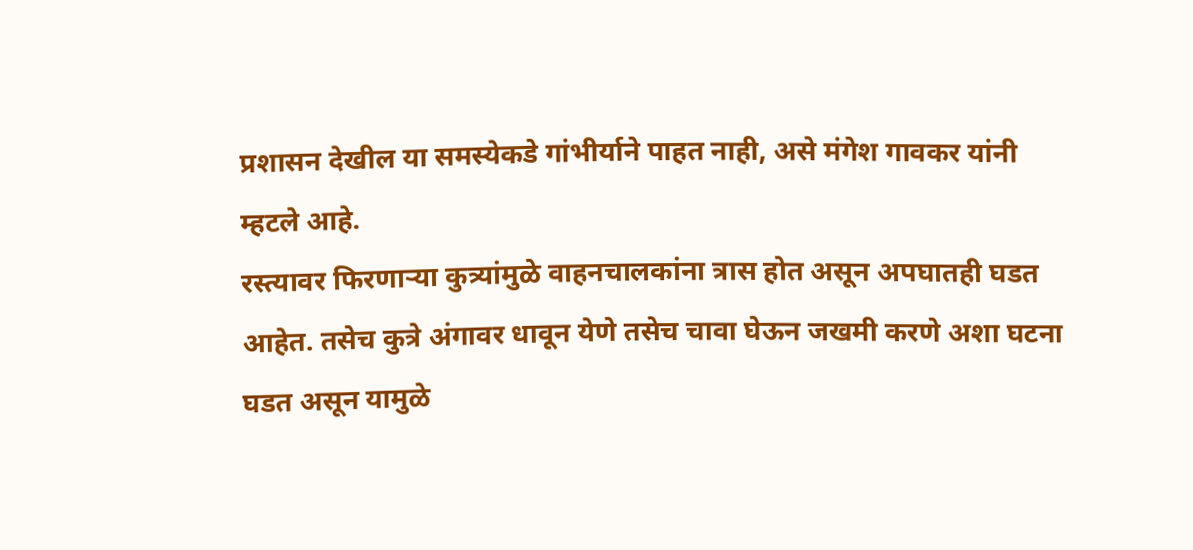प्रशासन देखील या समस्येकडे गांभीर्याने पाहत नाही, असे मंगेश गावकर यांनी म्हटले आहे.
रस्त्यावर फिरणाऱ्या कुत्र्यांमुळे वाहनचालकांना त्रास होत असून अपघातही घडत आहेत. तसेच कुत्रे अंगावर धावून येणे तसेच चावा घेऊन जखमी करणे अशा घटना घडत असून यामुळे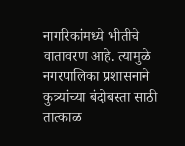नागरिकांमध्ये भीतीचे वातावरण आहे. त्यामुळे नगरपालिका प्रशासनाने कुत्र्यांच्या बंदोबस्ता साठी तात्काळ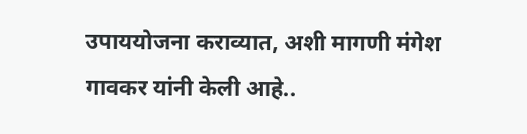उपाययोजना कराव्यात, अशी मागणी मंगेश गावकर यांनी केली आहे..